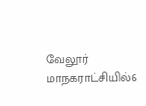வேலூர் மாநகராட்சியில்6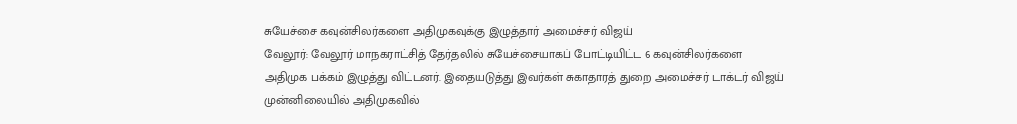சுயேச்சை கவுன்சிலர்களை அதிமுகவுக்கு இழுத்தார் அமைச்சர் விஜய்
வேலூர்: வேலூர் மாநகராட்சித் தேர்தலில் சுயேச்சையாகப் போட்டியிட்ட 6 கவுன்சிலர்களை அதிமுக பக்கம் இழுத்து விட்டனர். இதையடுத்து இவர்கள் சுகாதாரத் துறை அமைச்சர் டாக்டர் விஜய் முன்னிலையில் அதிமுகவில்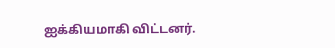ஐக்கியமாகி விட்டனர்.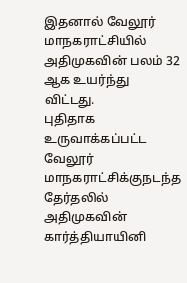இதனால் வேலூர் மாநகராட்சியில் அதிமுகவின் பலம் 32 ஆக உயர்ந்து விட்டது.
புதிதாக உருவாக்கப்பட்ட வேலூர் மாநகராட்சிக்குநடந்த தேர்தலில் அதிமுகவின் கார்த்தியாயினி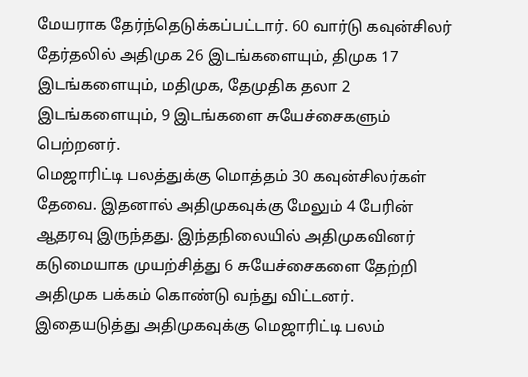மேயராக தேர்ந்தெடுக்கப்பட்டார். 60 வார்டு கவுன்சிலர் தேர்தலில் அதிமுக 26 இடங்களையும், திமுக 17 இடங்களையும், மதிமுக, தேமுதிக தலா 2 இடங்களையும், 9 இடங்களை சுயேச்சைகளும் பெற்றனர்.
மெஜாரிட்டி பலத்துக்கு மொத்தம் 30 கவுன்சிலர்கள் தேவை. இதனால் அதிமுகவுக்கு மேலும் 4 பேரின் ஆதரவு இருந்தது. இந்தநிலையில் அதிமுகவினர் கடுமையாக முயற்சித்து 6 சுயேச்சைகளை தேற்றி அதிமுக பக்கம் கொண்டு வந்து விட்டனர். இதையடுத்து அதிமுகவுக்கு மெஜாரிட்டி பலம்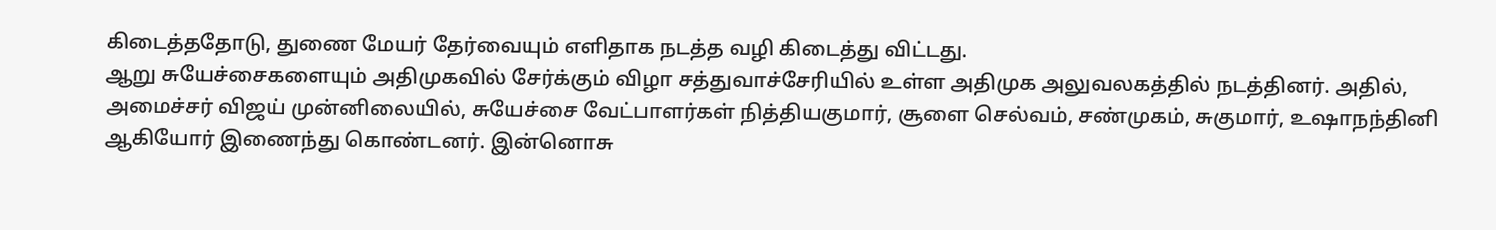கிடைத்ததோடு, துணை மேயர் தேர்வையும் எளிதாக நடத்த வழி கிடைத்து விட்டது.
ஆறு சுயேச்சைகளையும் அதிமுகவில் சேர்க்கும் விழா சத்துவாச்சேரியில் உள்ள அதிமுக அலுவலகத்தில் நடத்தினர். அதில், அமைச்சர் விஜய் முன்னிலையில், சுயேச்சை வேட்பாளர்கள் நித்தியகுமார், சூளை செல்வம், சண்முகம், சுகுமார், உஷாநந்தினி ஆகியோர் இணைந்து கொண்டனர். இன்னொசு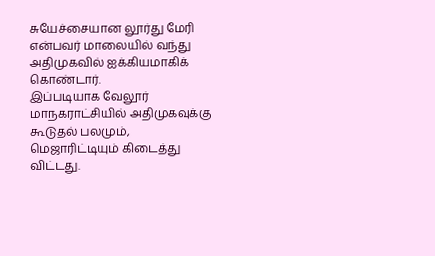சுயேச்சையான லூர்து மேரி என்பவர் மாலையில் வந்து அதிமுகவில் ஐக்கியமாகிக் கொண்டார்.
இப்படியாக வேலூர் மாநகராட்சியில் அதிமுகவுக்கு கூடுதல் பலமும், மெஜாரிட்டியும் கிடைத்து விட்டது.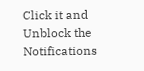Click it and Unblock the Notifications